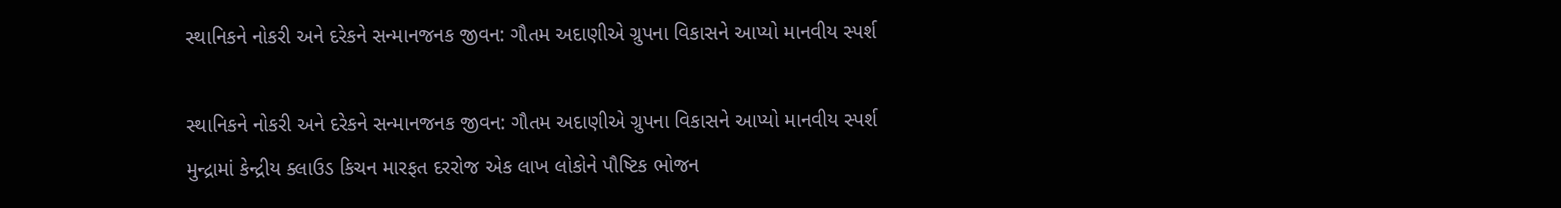સ્થાનિકને નોકરી અને દરેકને સન્માનજનક જીવન: ગૌતમ અદાણીએ ગ્રુપના વિકાસને આપ્યો માનવીય સ્પર્શ

સ્થાનિકને નોકરી અને દરેકને સન્માનજનક જીવન: ગૌતમ અદાણીએ ગ્રુપના વિકાસને આપ્યો માનવીય સ્પર્શ
મુન્દ્રામાં કેન્દ્રીય ક્લાઉડ કિચન મારફત દરરોજ એક લાખ લોકોને પૌષ્ટિક ભોજન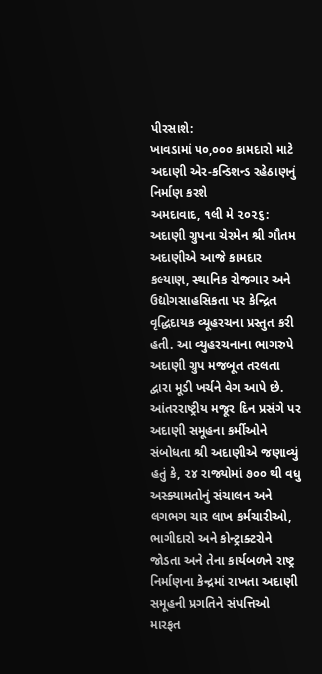પીરસાશે:
ખાવડામાં ૫૦,૦૦૦ કામદારો માટે અદાણી એર-કન્ડિશન્ડ રહેઠાણનું નિર્માણ કરશે
અમદાવાદ, ૧લી મે ૨૦૨૬: અદાણી ગ્રુપના ચેરમેન શ્રી ગૌતમ અદાણીએ આજે કામદાર કલ્યાણ, સ્થાનિક રોજગાર અને ઉદ્યોગસાહસિકતા પર કેન્દ્રિત વૃદ્ધિદાયક વ્યૂહરચના પ્રસ્તુત કરી હતી. આ વ્યુહરચનાના ભાગરુપે અદાણી ગ્રુપ મજબૂત તરલતા દ્વારા મૂડી ખર્ચને વેગ આપે છે.
આંતરરાષ્ટ્રીય મજૂર દિન પ્રસંગે પર અદાણી સમૂહના કર્મીઓને સંબોધતા શ્રી અદાણીએ જણાવ્યું હતું કે, ૨૪ રાજ્યોમાં ૭૦૦ થી વધુ અસ્ક્યામતોનું સંચાલન અને લગભગ ચાર લાખ કર્મચારીઓ, ભાગીદારો અને કોન્ટ્રાક્ટરોને જોડતા અને તેના કાર્યબળને રાષ્ટ્ર નિર્માણના કેન્દ્રમાં રાખતા અદાણી સમૂહની પ્રગતિને સંપત્તિઓ મારફત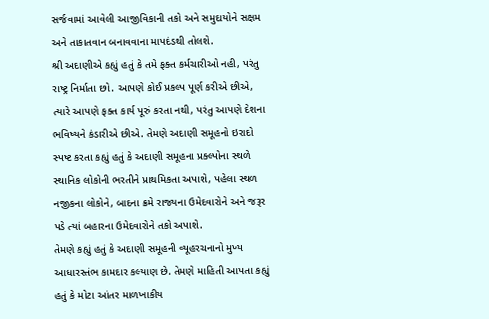સર્જવામાં આવેલી આજીવિકાની તકો અને સમુદાયોને સક્ષમ અને તાકાતવાન બનાવવાના માપદંડથી તોલશે.
શ્રી અદાણીએ કહ્યું હતું કે તમે ફક્ત કર્મચારીઓ નહી, પરંતુ રાષ્ટ્ર નિર્માતા છો. આપણે કોઈ પ્રકલ્પ પૂર્ણ કરીએ છીએ, ત્યારે આપણે ફક્ત કાર્ય પૂરું કરતા નથી, પરંતુ આપણે દેશના ભવિષ્યને કંડારીએ છીએ. તેમણે અદાણી સમૂહનો ઇરાદો સ્પષ્ટ કરતા કહ્યું હતું કે અદાણી સમૂહના પ્રક્લ્પોના સ્થળે સ્થાનિક લોકોની ભરતીને પ્રાથમિકતા અપાશે, પહેલા સ્થળ નજીકના લોકોને, બાદના ક્રમે રાજ્યના ઉમેદવારોને અને જરૂર પડે ત્યાં બહારના ઉમેદવારોને તકો અપાશે.
તેમણે કહ્યું હતું કે અદાણી સમૂહની વ્યૂહરચનાનો મુખ્ય આધારસ્તંભ કામદાર કલ્યાણ છે. તેમણે માહિતી આપતા કહ્યું હતું કે મોટા આંતર માળખાકીય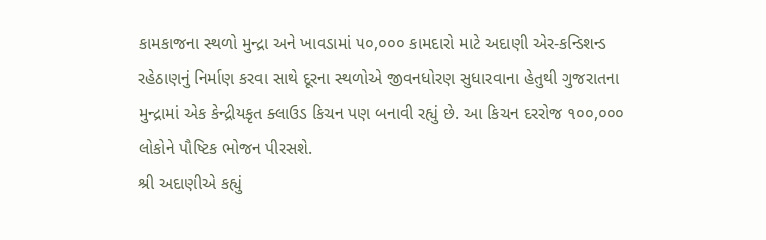કામકાજના સ્થળો મુન્દ્રા અને ખાવડામાં ૫૦,૦૦૦ કામદારો માટે અદાણી એર-કન્ડિશન્ડ રહેઠાણનું નિર્માણ કરવા સાથે દૂરના સ્થળોએ જીવનધોરણ સુધારવાના હેતુથી ગુજરાતના મુન્દ્રામાં એક કેન્દ્રીયકૃત ક્લાઉડ કિચન પણ બનાવી રહ્યું છે. આ કિચન દરરોજ ૧૦૦,૦૦૦ લોકોને પૌષ્ટિક ભોજન પીરસશે.
શ્રી અદાણીએ કહ્યું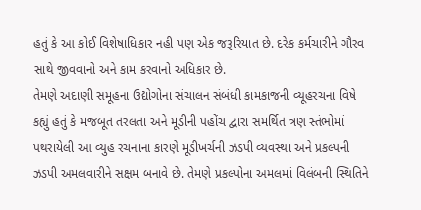હતું કે આ કોઈ વિશેષાધિકાર નહી પણ એક જરૂરિયાત છે. દરેક કર્મચારીને ગૌરવ સાથે જીવવાનો અને કામ કરવાનો અધિકાર છે.
તેમણે અદાણી સમૂહના ઉદ્યોગોના સંચાલન સંબંધી કામકાજની વ્યૂહરચના વિષે કહ્યું હતું કે મજબૂત તરલતા અને મૂડીની પહોંચ દ્વારા સમર્થિત ત્રણ સ્તંભોમાં પથરાયેલી આ વ્યુહ રચનાના કારણે મૂડીખર્ચની ઝડપી વ્યવસ્થા અને પ્રકલ્પની ઝડપી અમલવારીને સક્ષમ બનાવે છે. તેમણે પ્રકલ્પોના અમલમાં વિલંબની સ્થિતિને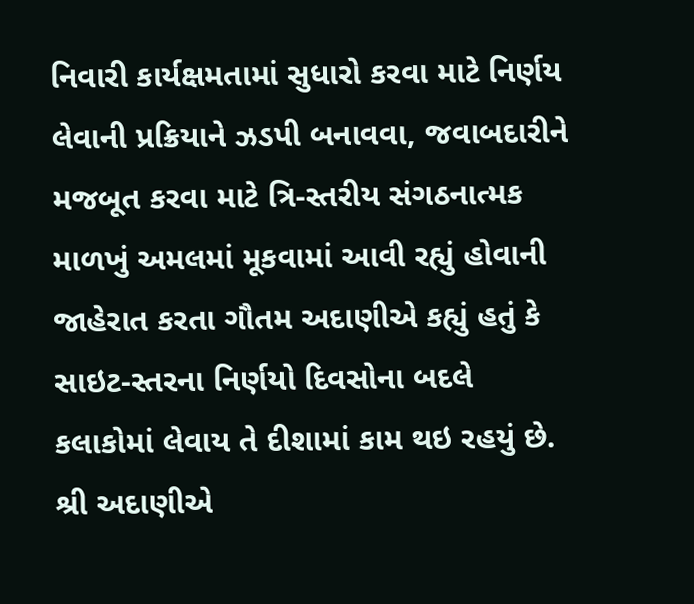નિવારી કાર્યક્ષમતામાં સુધારો કરવા માટે નિર્ણય લેવાની પ્રક્રિયાને ઝડપી બનાવવા, જવાબદારીને મજબૂત કરવા માટે ત્રિ-સ્તરીય સંગઠનાત્મક માળખું અમલમાં મૂકવામાં આવી રહ્યું હોવાની જાહેરાત કરતા ગૌતમ અદાણીએ કહ્યું હતું કે સાઇટ-સ્તરના નિર્ણયો દિવસોના બદલે કલાકોમાં લેવાય તે દીશામાં કામ થઇ રહયું છે.
શ્રી અદાણીએ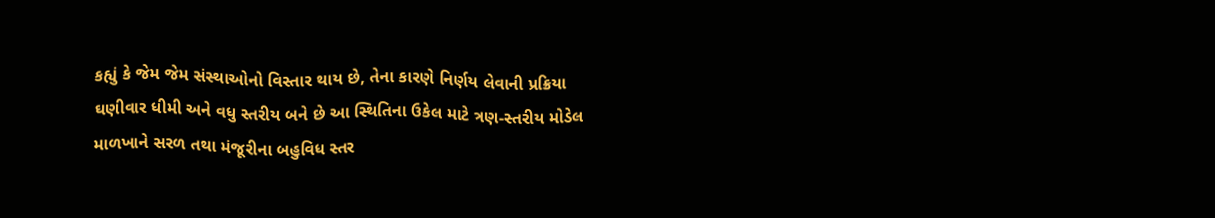કહ્યું કે જેમ જેમ સંસ્થાઓનો વિસ્તાર થાય છે, તેના કારણે નિર્ણય લેવાની પ્રક્રિયા ઘણીવાર ધીમી અને વધુ સ્તરીય બને છે આ સ્થિતિના ઉકેલ માટે ત્રણ-સ્તરીય મોડેલ માળખાને સરળ તથા મંજૂરીના બહુવિધ સ્તર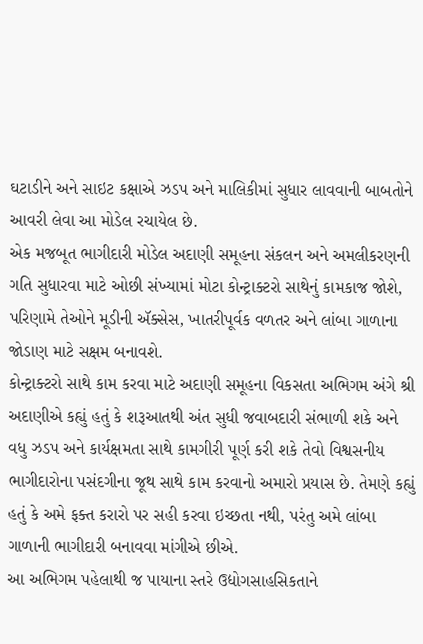ઘટાડીને અને સાઇટ કક્ષાએ ઝડપ અને માલિકીમાં સુધાર લાવવાની બાબતોને આવરી લેવા આ મોડેલ રચાયેલ છે.
એક મજબૂત ભાગીદારી મોડેલ અદાણી સમૂહના સંકલન અને અમલીકરણની ગતિ સુધારવા માટે ઓછી સંખ્યામાં મોટા કોન્ટ્રાક્ટરો સાથેનું કામકાજ જોશે, પરિણામે તેઓને મૂડીની ઍક્સેસ, ખાતરીપૂર્વક વળતર અને લાંબા ગાળાના જોડાણ માટે સક્ષમ બનાવશે.
કોન્ટ્રાક્ટરો સાથે કામ કરવા માટે અદાણી સમૂહના વિકસતા અભિગમ અંગે શ્રી અદાણીએ કહ્યું હતું કે શરૂઆતથી અંત સુધી જવાબદારી સંભાળી શકે અને વધુ ઝડપ અને કાર્યક્ષમતા સાથે કામગીરી પૂર્ણ કરી શકે તેવો વિશ્વસનીય ભાગીદારોના પસંદગીના જૂથ સાથે કામ કરવાનો અમારો પ્રયાસ છે. તેમણે કહ્યું હતું કે અમે ફક્ત કરારો પર સહી કરવા ઇચ્છતા નથી, પરંતુ અમે લાંબા ગાળાની ભાગીદારી બનાવવા માંગીએ છીએ.
આ અભિગમ પહેલાથી જ પાયાના સ્તરે ઉદ્યોગસાહસિકતાને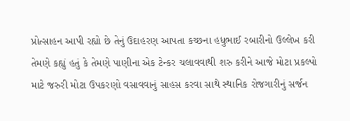પ્રોત્સાહન આપી રહ્યો છે તેનું ઉદાહરણ આપતા કચ્છના હધુભાઈ રબારીનો ઉલ્લેખ કરી તેમણે કહ્યું હતું કે તેમણે પાણીના એક ટેન્કર ચલાવવાથી શરુ કરીને આજે મોટા પ્રકલ્પો માટે જરુરી મોટા ઉપકરણો વસાવવાનું સાહસ કરવા સાથે સ્થાનિક રોજગારીનું સર્જન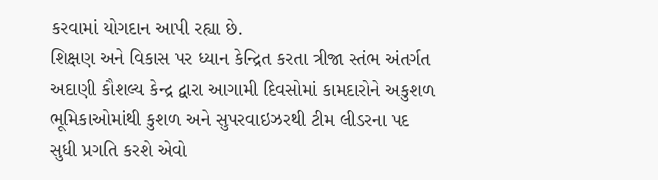કરવામાં યોગદાન આપી રહ્યા છે.
શિક્ષણ અને વિકાસ પર ધ્યાન કેન્દ્રિત કરતા ત્રીજા સ્તંભ અંતર્ગત અદાણી કૌશલ્ય કેન્દ્ર દ્વારા આગામી દિવસોમાં કામદારોને અકુશળ ભૂમિકાઓમાંથી કુશળ અને સુપરવાઇઝરથી ટીમ લીડરના પદ સુધી પ્રગતિ કરશે એવો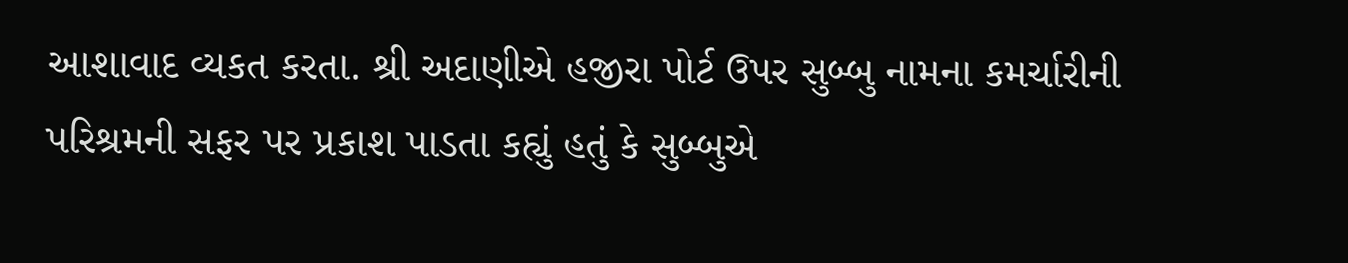આશાવાદ વ્યકત કરતા. શ્રી અદાણીએ હજીરા પોર્ટ ઉપર સુબ્બુ નામના કમર્ચારીની પરિશ્રમની સફર પર પ્રકાશ પાડતા કહ્યું હતું કે સુબ્બુએ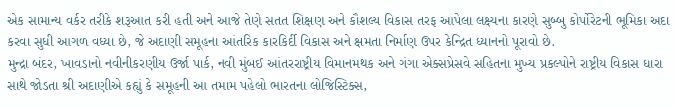એક સામાન્ય વર્કર તરીકે શરૂઆત કરી હતી અને આજે તેણે સતત શિક્ષણ અને કૌશલ્ય વિકાસ તરફ આપેલા લક્ષ્યના કારણે સુબ્બુ કોર્પોરેટની ભૂમિકા અદા કરવા સુધી આગળ વધ્યા છે, જે અદાણી સમૂહના આંતરિક કારકિર્દી વિકાસ અને ક્ષમતા નિર્માણ ઉપર કેન્દ્રિત ધ્યાનનો પૂરાવો છે.
મુન્દ્રા બંદર, ખાવડાનો નવીનીકરણીય ઉર્જા પાર્ક, નવી મુંબઈ આંતરરાષ્ટ્રીય વિમાનમથક અને ગંગા એક્સપ્રેસવે સહિતના મુખ્ય પ્રકલ્પોને રાષ્ટ્રીય વિકાસ ધારા સાથે જોડતા શ્રી અદાણીએ કહ્યું કે સમૂહની આ તમામ પહેલો ભારતના લોજિસ્ટિક્સ,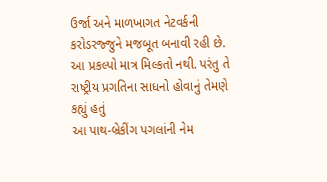ઉર્જા અને માળખાગત નેટવર્કની કરોડરજ્જુને મજબૂત બનાવી રહી છે. આ પ્રકલ્પો માત્ર મિલ્કતો નથી. પરંતુ તે રાષ્ટ્રીય પ્રગતિના સાધનો હોવાનું તેમણે કહ્યું હતું
આ પાથ-બ્રેકીંગ પગલાંની નેમ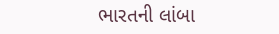ભારતની લાંબા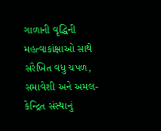ગાળાની વૃદ્ધિની મહત્વાકાંક્ષાઓ સાથે સંરેખિત વધુ ચપળ, સમાવેશી અને અમલ-કેન્દ્રિત સંસ્થાનું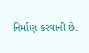નિર્માણ કરવાની છે.